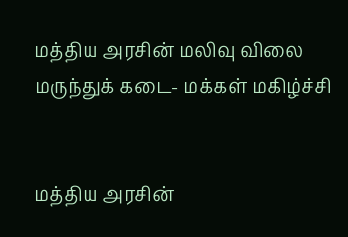மத்திய அரசின் மலிவு விலை மருந்துக் கடை- மக்கள் மகிழ்ச்சி


மத்திய அரசின்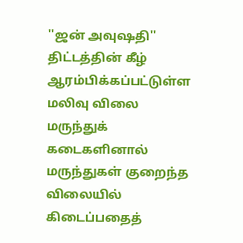''ஜன் அவுஷதி'' திட்டத்தின் கீழ் ஆரம்பிக்கப்பட்டுள்ள மலிவு விலை மருந்துக் கடைகளினால் மருந்துகள் குறைந்த விலையில் கிடைப்பதைத்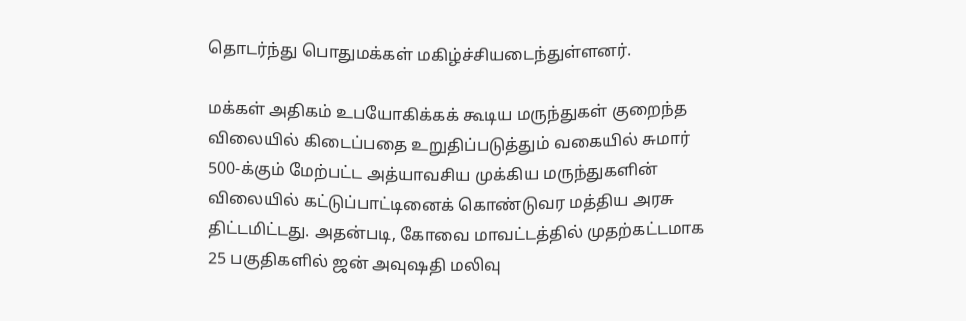தொடர்ந்து பொதுமக்கள் மகிழ்ச்சியடைந்துள்ளனர்.

மக்கள் அதிகம் உபயோகிக்கக் கூடிய மருந்துகள் குறைந்த விலையில் கிடைப்பதை உறுதிப்படுத்தும் வகையில் சுமார் 500-க்கும் மேற்பட்ட அத்யாவசிய முக்கிய மருந்துகளின் விலையில் கட்டுப்பாட்டினைக் கொண்டுவர மத்திய அரசு திட்டமிட்டது. அதன்படி, கோவை மாவட்டத்தில் முதற்கட்டமாக 25 பகுதிகளில் ஜன் அவுஷதி மலிவு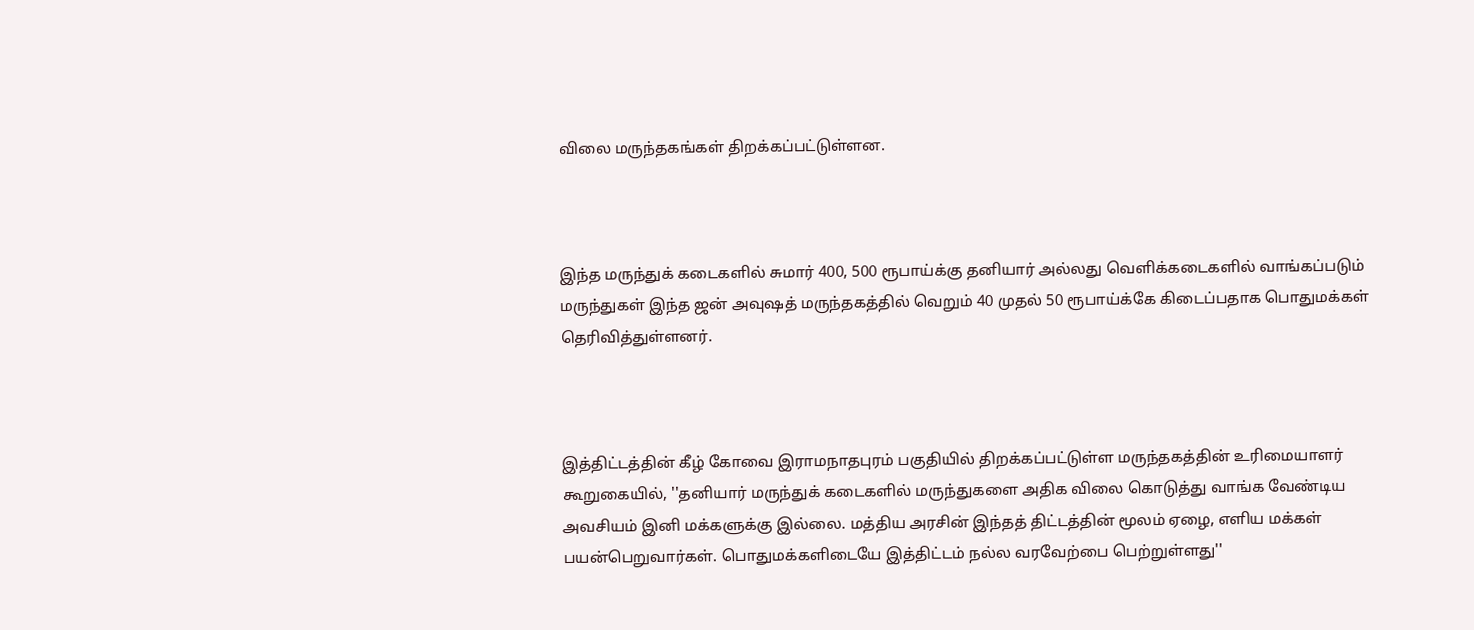விலை மருந்தகங்கள் திறக்கப்பட்டுள்ளன.



இந்த மருந்துக் கடைகளில் சுமார் 400, 500 ரூபாய்க்கு தனியார் அல்லது வெளிக்கடைகளில் வாங்கப்படும் மருந்துகள் இந்த ஜன் அவுஷத் மருந்தகத்தில் வெறும் 40 முதல் 50 ரூபாய்க்கே கிடைப்பதாக பொதுமக்கள் தெரிவித்துள்ளனர்.



இத்திட்டத்தின் கீழ் கோவை இராமநாதபுரம் பகுதியில் திறக்கப்பட்டுள்ள மருந்தகத்தின் உரிமையாளர் கூறுகையில், ''தனியார் மருந்துக் கடைகளில் மருந்துகளை அதிக விலை கொடுத்து வாங்க வேண்டிய அவசியம் இனி மக்களுக்கு இல்லை. மத்திய அரசின் இந்தத் திட்டத்தின் மூலம் ஏழை, எளிய மக்கள் பயன்பெறுவார்கள். பொதுமக்களிடையே இத்திட்டம் நல்ல வரவேற்பை பெற்றுள்ளது''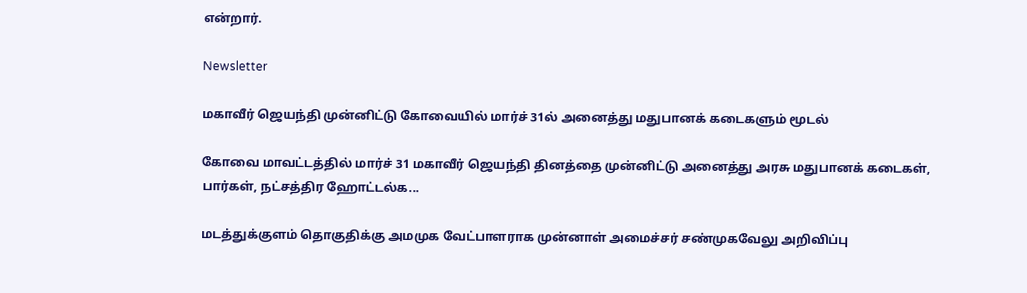என்றார்.

Newsletter

மகாவீர் ஜெயந்தி முன்னிட்டு கோவையில் மார்ச் 31ல் அனைத்து மதுபானக் கடைகளும் மூடல்

கோவை மாவட்டத்தில் மார்ச் 31 மகாவீர் ஜெயந்தி தினத்தை முன்னிட்டு அனைத்து அரசு மதுபானக் கடைகள், பார்கள், நட்சத்திர ஹோட்டல்க...

மடத்துக்குளம் தொகுதிக்கு அமமுக வேட்பாளராக முன்னாள் அமைச்சர் சண்முகவேலு அறிவிப்பு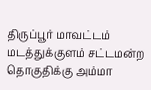திருப்பூர் மாவட்டம் மடத்துக்குளம் சட்டமன்ற தொகுதிக்கு அம்மா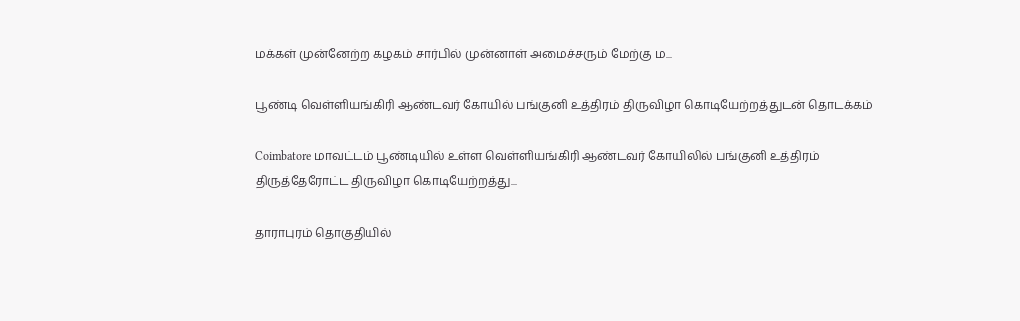மக்கள் முன்னேற்ற கழகம் சார்பில் முன்னாள் அமைச்சரும் மேற்கு ம...

பூண்டி வெள்ளியங்கிரி ஆண்டவர் கோயில் பங்குனி உத்திரம் திருவிழா கொடியேற்றத்துடன் தொடக்கம்

Coimbatore மாவட்டம் பூண்டியில் உள்ள வெள்ளியங்கிரி ஆண்டவர் கோயிலில் பங்குனி உத்திரம் திருத்தேரோட்ட திருவிழா கொடியேற்றத்து...

தாராபுரம் தொகுதியில்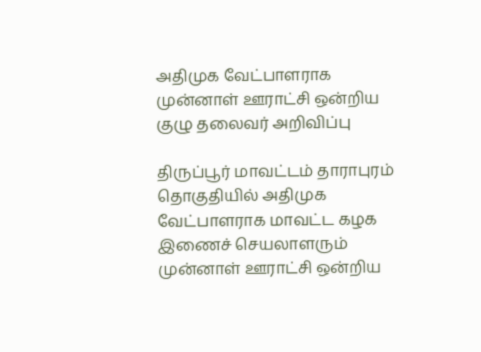அதிமுக வேட்பாளராக முன்னாள் ஊராட்சி ஒன்றிய குழு தலைவர் அறிவிப்பு

திருப்பூர் மாவட்டம் தாராபுரம் தொகுதியில் அதிமுக வேட்பாளராக மாவட்ட கழக இணைச் செயலாளரும் முன்னாள் ஊராட்சி ஒன்றிய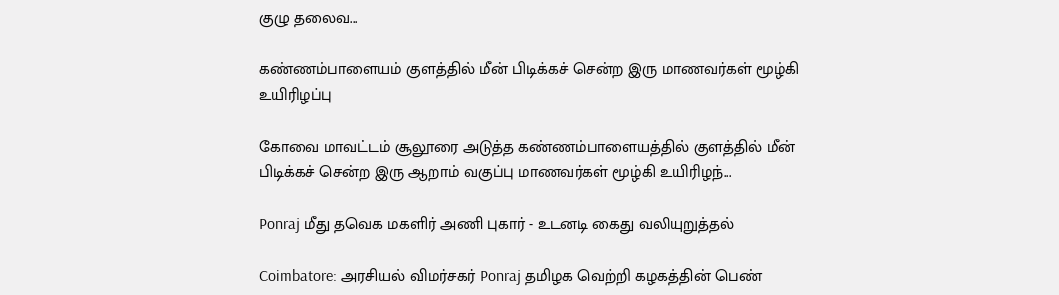குழு தலைவ...

கண்ணம்பாளையம் குளத்தில் மீன் பிடிக்கச் சென்ற இரு மாணவர்கள் மூழ்கி உயிரிழப்பு

கோவை மாவட்டம் சூலூரை அடுத்த கண்ணம்பாளையத்தில் குளத்தில் மீன் பிடிக்கச் சென்ற இரு ஆறாம் வகுப்பு மாணவர்கள் மூழ்கி உயிரிழந்...

Ponraj மீது தவெக மகளிர் அணி புகார் - உடனடி கைது வலியுறுத்தல்

Coimbatore: அரசியல் விமர்சகர் Ponraj தமிழக வெற்றி கழகத்தின் பெண்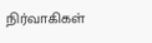நிர்வாகிகள்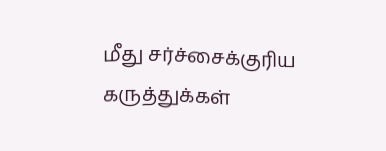மீது சர்ச்சைக்குரிய கருத்துக்கள்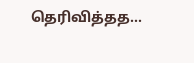தெரிவித்தத...